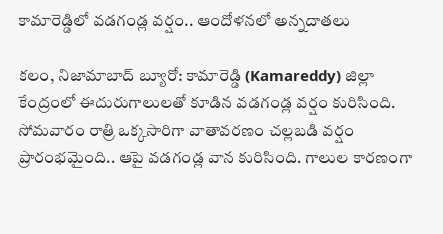కామారెడ్డిలో వడగండ్ల వర్షం.. ఆందోళనలో అన్నదాతలు

కలం, నిజామాబాద్ బ్యూరో: కామారెడ్డి (Kamareddy) జిల్లా కేంద్రంలో ఈదురుగాలులతో కూడిన వడగండ్ల వర్షం కురిసింది. సోమవారం రాత్రి ఒక్కసారిగా వాతావరణం చల్లబడి వర్షం ప్రారంభమైంది.. ఆపై వడగండ్ల వాన కురిసింది. గాలుల కారణంగా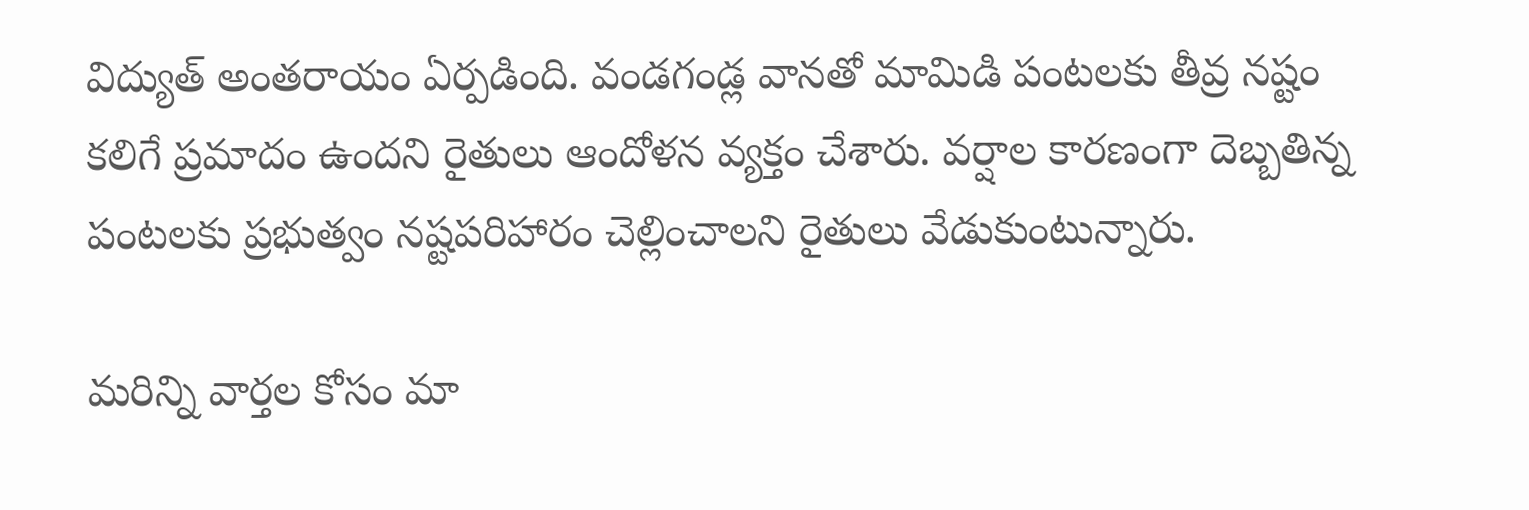విద్యుత్ అంతరాయం ఏర్పడింది. వండగండ్ల వానతో మామిడి పంటలకు తీవ్ర నష్టం కలిగే ప్రమాదం ఉందని రైతులు ఆందోళన వ్యక్తం చేశారు. వర్షాల కారణంగా దెబ్బతిన్న పంటలకు ప్రభుత్వం నష్టపరిహారం చెల్లించాలని రైతులు వేడుకుంటున్నారు.

మ‌రిన్ని వార్త‌ల కోసం మా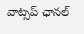వాట్స‌ప్ ఛాన‌ల్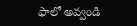ఫాలో అవ్వండి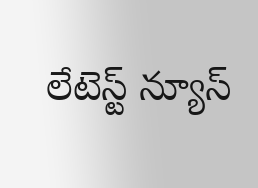లేటెస్ట్ న్యూస్‌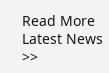Read More Latest News >>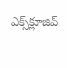ఎక్స్‌క్లూజివ్‌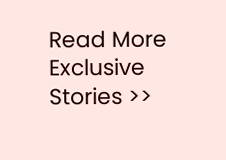Read More Exclusive Stories >>